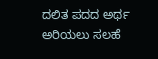ದಲಿತ ಪದದ ಅರ್ಥ ಅರಿಯಲು ಸಲಹೆ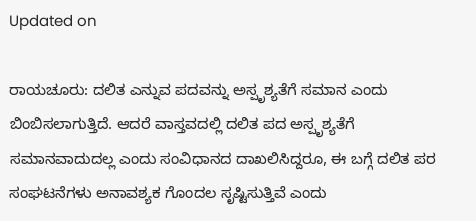Updated on

ರಾಯಚೂರು: ದಲಿತ ಎನ್ನುವ ಪದವನ್ನು ಅಸ್ಪೃಶ್ಯತೆಗೆ ಸಮಾನ ಎಂದು ಬಿಂಬಿಸಲಾಗುತ್ತಿದೆ. ಆದರೆ ವಾಸ್ತವದಲ್ಲಿ ದಲಿತ ಪದ ಅಸ್ಪೃಶ್ಯತೆಗೆ ಸಮಾನವಾದುದಲ್ಲ ಎಂದು ಸಂವಿಧಾನದ ದಾಖಲಿಸಿದ್ದರೂ, ಈ ಬಗ್ಗೆ ದಲಿತ ಪರ ಸಂಘಟನೆಗಳು ಅನಾವಶ್ಯಕ ಗೊಂದಲ ಸೃಷ್ಟಿಸುತ್ತಿವೆ ಎಂದು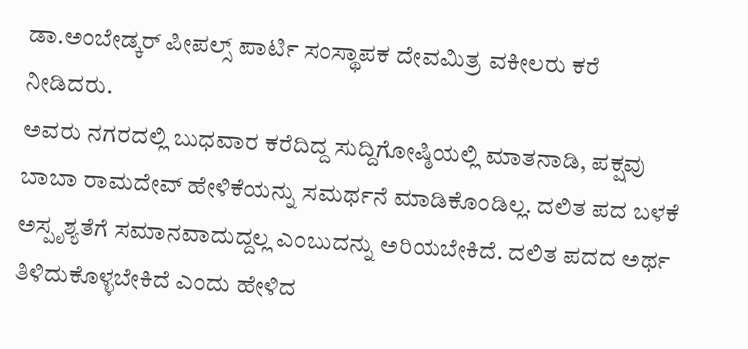ಡಾ.ಅಂಬೇಡ್ಕರ್ ಪೀಪಲ್ಸ್ ಪಾರ್ಟಿ ಸಂಸ್ಥಾಪಕ ದೇವಮಿತ್ರ ವಕೀಲರು ಕರೆ ನೀಡಿದರು.
ಅವರು ನಗರದಲ್ಲಿ ಬುಧವಾರ ಕರೆದಿದ್ದ ಸುದ್ದಿಗೋಷ್ಠಿಯಲ್ಲಿ ಮಾತನಾಡಿ, ಪಕ್ಷವು ಬಾಬಾ ರಾಮದೇವ್ ಹೇಳಿಕೆಯನ್ನು ಸಮರ್ಥನೆ ಮಾಡಿಕೊಂಡಿಲ್ಲ. ದಲಿತ ಪದ ಬಳಕೆ ಅಸ್ಪೃಶ್ಯತೆಗೆ ಸಮಾನವಾದುದ್ದಲ್ಲ ಎಂಬುದನ್ನು ಅರಿಯಬೇಕಿದೆ. ದಲಿತ ಪದದ ಅರ್ಥ ತಿಳಿದುಕೊಳ್ಳಬೇಕಿದೆ ಎಂದು ಹೇಳಿದ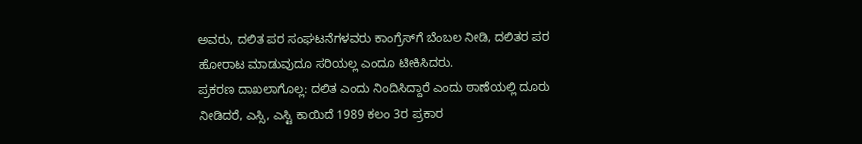ಅವರು, ದಲಿತ ಪರ ಸಂಘಟನೆಗಳವರು ಕಾಂಗ್ರೆಸ್‌ಗೆ ಬೆಂಬಲ ನೀಡಿ, ದಲಿತರ ಪರ ಹೋರಾಟ ಮಾಡುವುದೂ ಸರಿಯಲ್ಲ ಎಂದೂ ಟೀಕಿಸಿದರು.
ಪ್ರಕರಣ ದಾಖಲಾಗೊಲ್ಲ: ದಲಿತ ಎಂದು ನಿಂದಿಸಿದ್ದಾರೆ ಎಂದು ಠಾಣೆಯಲ್ಲಿ ದೂರು ನೀಡಿದರೆ, ಎಸ್ಸಿ, ಎಸ್ಟಿ ಕಾಯಿದೆ 1989 ಕಲಂ 3ರ ಪ್ರಕಾರ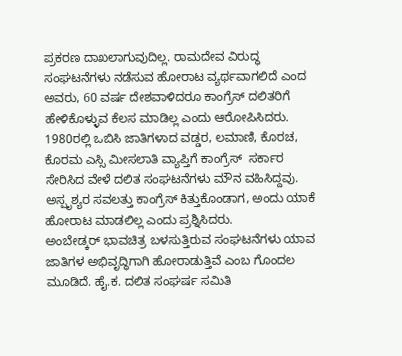ಪ್ರಕರಣ ದಾಖಲಾಗುವುದಿಲ್ಲ. ರಾಮದೇವ ವಿರುದ್ಧ ಸಂಘಟನೆಗಳು ನಡೆಸುವ ಹೋರಾಟ ವ್ಯರ್ಥವಾಗಲಿದೆ ಎಂದ ಅವರು, 60 ವರ್ಷ ದೇಶವಾಳಿದರೂ ಕಾಂಗ್ರೆಸ್ ದಲಿತರಿಗೆ ಹೇಳಿಕೊಳ್ಳುವ ಕೆಲಸ ಮಾಡಿಲ್ಲ ಎಂದು ಆರೋಪಿಸಿದರು.
1980ರಲ್ಲಿ ಒಬಿಸಿ ಜಾತಿಗಳಾದ ವಡ್ಡರ, ಲಮಾಣಿ, ಕೊರಚ, ಕೊರಮ ಎಸ್ಸಿ ಮೀಸಲಾತಿ ವ್ಯಾಪ್ತಿಗೆ ಕಾಂಗ್ರೆಸ್  ಸರ್ಕಾರ ಸೇರಿಸಿದ ವೇಳೆ ದಲಿತ ಸಂಘಟನೆಗಳು ಮೌನ ವಹಿಸಿದ್ದವು. ಅಸ್ಪೃಶ್ಯರ ಸವಲತ್ತು ಕಾಂಗ್ರೆಸ್ ಕಿತ್ತುಕೊಂಡಾಗ, ಅಂದು ಯಾಕೆ ಹೋರಾಟ ಮಾಡಲಿಲ್ಲ ಎಂದು ಪ್ರಶ್ನಿಸಿದರು.
ಅಂಬೇಡ್ಕರ್ ಭಾವಚಿತ್ರ ಬಳಸುತ್ತಿರುವ ಸಂಘಟನೆಗಳು ಯಾವ ಜಾತಿಗಳ ಅಭಿವೃದ್ಧಿಗಾಗಿ ಹೋರಾಡುತ್ತಿವೆ ಎಂಬ ಗೊಂದಲ ಮೂಡಿದೆ. ಹೈ.ಕ. ದಲಿತ ಸಂಘರ್ಷ ಸಮಿತಿ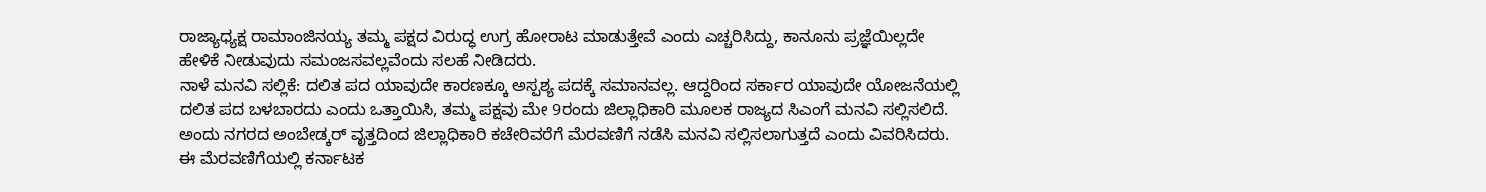ರಾಜ್ಯಾಧ್ಯಕ್ಷ ರಾಮಾಂಜಿನಯ್ಯ ತಮ್ಮ ಪಕ್ಷದ ವಿರುದ್ಧ ಉಗ್ರ ಹೋರಾಟ ಮಾಡುತ್ತೇವೆ ಎಂದು ಎಚ್ಚರಿಸಿದ್ದು, ಕಾನೂನು ಪ್ರಜ್ಞೆಯಿಲ್ಲದೇ ಹೇಳಿಕೆ ನೀಡುವುದು ಸಮಂಜಸವಲ್ಲವೆಂದು ಸಲಹೆ ನೀಡಿದರು.
ನಾಳೆ ಮನವಿ ಸಲ್ಲಿಕೆ: ದಲಿತ ಪದ ಯಾವುದೇ ಕಾರಣಕ್ಕೂ ಅಸ್ಪಶ್ಯ ಪದಕ್ಕೆ ಸಮಾನವಲ್ಲ. ಆದ್ದರಿಂದ ಸರ್ಕಾರ ಯಾವುದೇ ಯೋಜನೆಯಲ್ಲಿ ದಲಿತ ಪದ ಬಳಬಾರದು ಎಂದು ಒತ್ತಾಯಿಸಿ, ತಮ್ಮ ಪಕ್ಷವು ಮೇ 9ರಂದು ಜಿಲ್ಲಾಧಿಕಾರಿ ಮೂಲಕ ರಾಜ್ಯದ ಸಿಎಂಗೆ ಮನವಿ ಸಲ್ಲಿಸಲಿದೆ. ಅಂದು ನಗರದ ಅಂಬೇಡ್ಕರ್ ವೃತ್ತದಿಂದ ಜಿಲ್ಲಾಧಿಕಾರಿ ಕಚೇರಿವರೆಗೆ ಮೆರವಣಿಗೆ ನಡೆಸಿ ಮನವಿ ಸಲ್ಲಿಸಲಾಗುತ್ತದೆ ಎಂದು ವಿವರಿಸಿದರು.
ಈ ಮೆರವಣಿಗೆಯಲ್ಲಿ ಕರ್ನಾಟಕ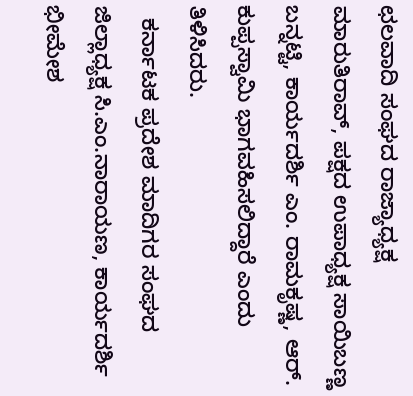ಛಲವಾದಿ ಸಂಘದ ರಾಜ್ಯಾಧ್ಯಕ್ಷ ಮಾರುತಿರಾವ್, ಪಕ್ಷದ ಉಪಾಧ್ಯಕ್ಷ ಸಾಯಿಬಣ್ಣ ಬನ್ನಟ್ಟಿ, ಕಾರ್ಯದರ್ಶಿ ಎಂ. ರಾಮಕೃಷ್ಣ, ಆರ್. ಕುಪ್ಪಸ್ವಾಮಿ ಭಾಗವಹಿಸಲಿದ್ದಾರೆ ಎಂದು ತಿಳಿಸಿದರು.
  ಕರ್ನಾಟಕ ಪ್ರದೇಶ ಮಾದಿಗರ ಸಂಘದ ಜಿಲ್ಲಾಧ್ಯಕ್ಷ ಸಿ.ಎಂ.ನಾರಾಯಣ, ಕಾರ್ಯದರ್ಶಿ ಭೀಮೇಶ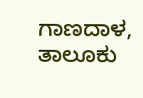ಗಾಣದಾಳ, ತಾಲೂಕು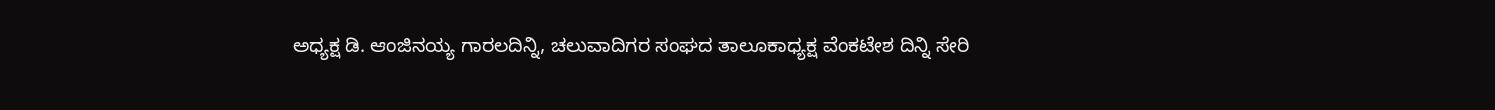ಅಧ್ಯಕ್ಷ ಡಿ. ಆಂಜಿನಯ್ಯ ಗಾರಲದಿನ್ನಿ, ಚಲುವಾದಿಗರ ಸಂಘದ ತಾಲೂಕಾಧ್ಯಕ್ಷ ವೆಂಕಟೇಶ ದಿನ್ನಿ ಸೇರಿ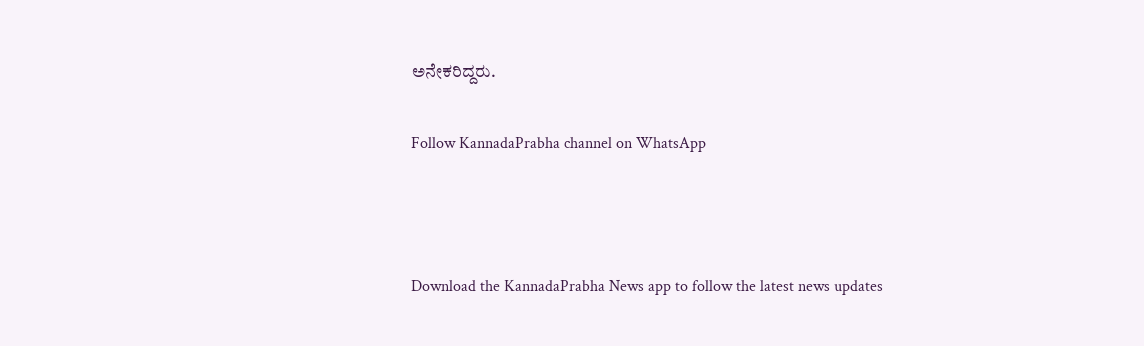ಅನೇಕರಿದ್ದರು.

Follow KannadaPrabha channel on WhatsApp



Download the KannadaPrabha News app to follow the latest news updates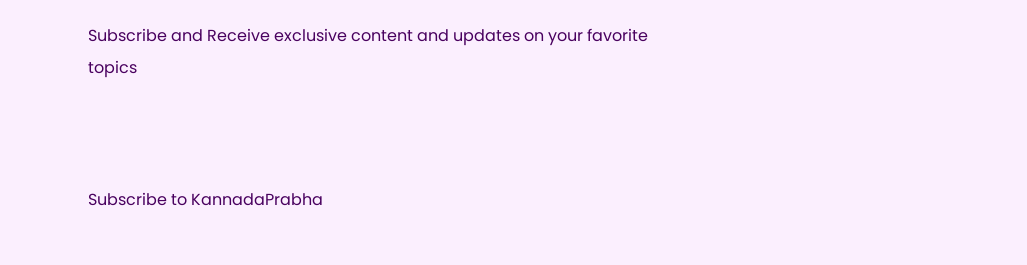Subscribe and Receive exclusive content and updates on your favorite topics



Subscribe to KannadaPrabha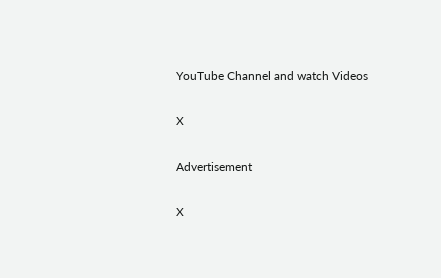YouTube Channel and watch Videos

X

Advertisement

X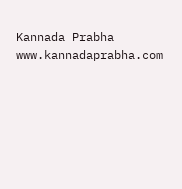Kannada Prabha
www.kannadaprabha.com